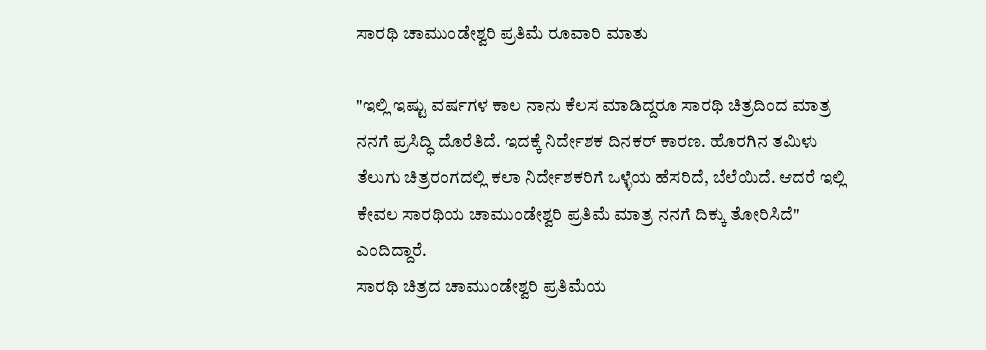ಸಾರಥಿ ಚಾಮುಂಡೇಶ್ವರಿ ಪ್ರತಿಮೆ ರೂವಾರಿ ಮಾತು

"ಇಲ್ಲಿ ಇಷ್ಟು ವರ್ಷಗಳ ಕಾಲ ನಾನು ಕೆಲಸ ಮಾಡಿದ್ದರೂ ಸಾರಥಿ ಚಿತ್ರದಿಂದ ಮಾತ್ರ ನನಗೆ ಪ್ರಸಿದ್ಧಿ ದೊರೆತಿದೆ. ಇದಕ್ಕೆ ನಿರ್ದೇಶಕ ದಿನಕರ್ ಕಾರಣ. ಹೊರಗಿನ ತಮಿಳು ತೆಲುಗು ಚಿತ್ರರಂಗದಲ್ಲಿ ಕಲಾ ನಿರ್ದೇಶಕರಿಗೆ ಒಳ್ಳೆಯ ಹೆಸರಿದೆ, ಬೆಲೆಯಿದೆ. ಆದರೆ ಇಲ್ಲಿ ಕೇವಲ ಸಾರಥಿಯ ಚಾಮುಂಡೇಶ್ವರಿ ಪ್ರತಿಮೆ ಮಾತ್ರ ನನಗೆ ದಿಕ್ಕು ತೋರಿಸಿದೆ" ಎಂದಿದ್ದಾರೆ.
ಸಾರಥಿ ಚಿತ್ರದ ಚಾಮುಂಡೇಶ್ವರಿ ಪ್ರತಿಮೆಯ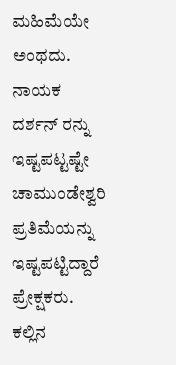ಮಹಿಮೆಯೇ ಅಂಥದು. ನಾಯಕ ದರ್ಶನ್ ರನ್ನು ಇಷ್ಟಪಟ್ಟಷ್ಟೇ ಚಾಮುಂಡೇಶ್ವರಿ ಪ್ರತಿಮೆಯನ್ನು ಇಷ್ಟಪಟ್ಟಿದ್ದಾರೆ ಪ್ರೇಕ್ಷಕರು. ಕಲ್ಲಿನ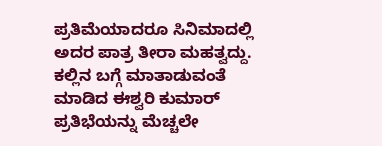ಪ್ರತಿಮೆಯಾದರೂ ಸಿನಿಮಾದಲ್ಲಿ ಅದರ ಪಾತ್ರ ತೀರಾ ಮಹತ್ವದ್ದು. ಕಲ್ಲಿನ ಬಗ್ಗೆ ಮಾತಾಡುವಂತೆ ಮಾಡಿದ ಈಶ್ವರಿ ಕುಮಾರ್ ಪ್ರತಿಭೆಯನ್ನು ಮೆಚ್ಚಲೇ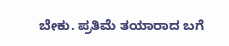ಬೇಕು. ಪ್ರತಿಮೆ ತಯಾರಾದ ಬಗೆ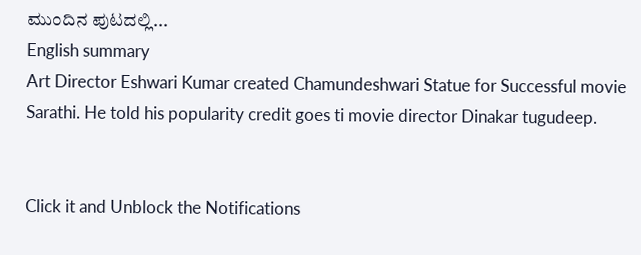ಮುಂದಿನ ಪುಟದಲ್ಲಿ...
English summary
Art Director Eshwari Kumar created Chamundeshwari Statue for Successful movie Sarathi. He told his popularity credit goes ti movie director Dinakar tugudeep.


Click it and Unblock the Notifications